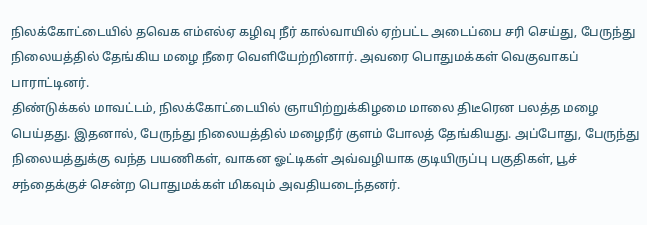நிலக்கோட்டையில் தவெக எம்எல்ஏ கழிவு நீர் கால்வாயில் ஏற்பட்ட அடைப்பை சரி செய்து, பேருந்து நிலையத்தில் தேங்கிய மழை நீரை வெளியேற்றினார். அவரை பொதுமக்கள் வெகுவாகப் பாராட்டினர்.
திண்டுக்கல் மாவட்டம், நிலக்கோட்டையில் ஞாயிற்றுக்கிழமை மாலை திடீரென பலத்த மழை பெய்தது. இதனால், பேருந்து நிலையத்தில் மழைநீர் குளம் போலத் தேங்கியது. அப்போது, பேருந்து நிலையத்துக்கு வந்த பயணிகள், வாகன ஓட்டிகள் அவ்வழியாக குடியிருப்பு பகுதிகள், பூச் சந்தைக்குச் சென்ற பொதுமக்கள் மிகவும் அவதியடைந்தனர்.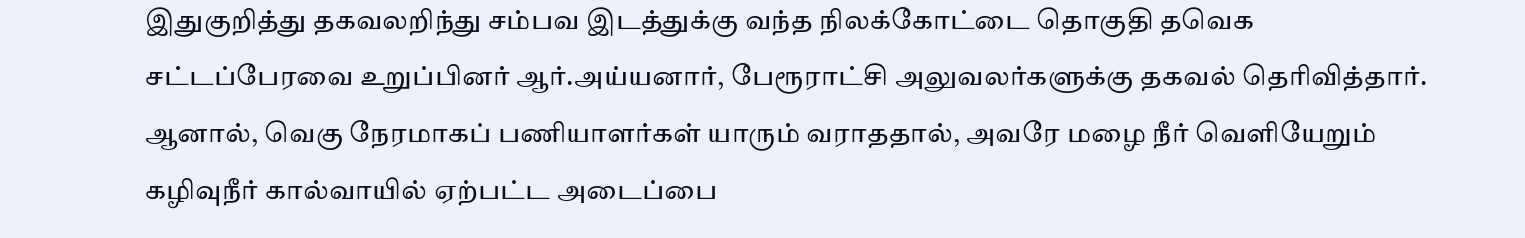இதுகுறித்து தகவலறிந்து சம்பவ இடத்துக்கு வந்த நிலக்கோட்டை தொகுதி தவெக சட்டப்பேரவை உறுப்பினர் ஆர்.அய்யனார், பேரூராட்சி அலுவலர்களுக்கு தகவல் தெரிவித்தார். ஆனால், வெகு நேரமாகப் பணியாளர்கள் யாரும் வராததால், அவரே மழை நீர் வெளியேறும் கழிவுநீர் கால்வாயில் ஏற்பட்ட அடைப்பை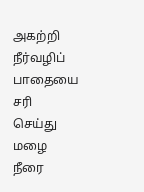அகற்றி நீர்வழிப் பாதையை சரி செய்து மழை நீரை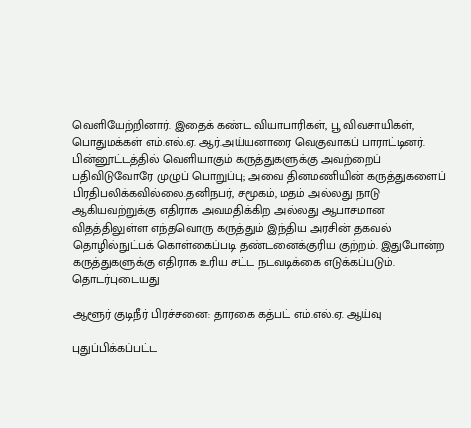வெளியேற்றினார். இதைக் கண்ட வியாபாரிகள், பூ விவசாயிகள், பொதுமக்கள் எம்.எல்.ஏ. ஆர்.அய்யனாரை வெகுவாகப் பாராட்டினர்.
பின்னூட்டத்தில் வெளியாகும் கருத்துகளுக்கு அவற்றைப் பதிவிடுவோரே முழுப் பொறுப்பு; அவை தினமணியின் கருத்துகளைப் பிரதிபலிக்கவில்லை.தனிநபர், சமூகம், மதம் அல்லது நாடு ஆகியவற்றுக்கு எதிராக அவமதிக்கிற அல்லது ஆபாசமான விதத்திலுள்ள எந்தவொரு கருத்தும் இந்திய அரசின் தகவல் தொழில்நுட்பக் கொள்கைப்படி தண்டனைக்குரிய குற்றம். இதுபோன்ற கருத்துகளுக்கு எதிராக உரிய சட்ட நடவடிக்கை எடுக்கப்படும்.
தொடர்புடையது

ஆளூர் குடிநீர் பிரச்சனை: தாரகை கத்பட் எம்.எல்.ஏ. ஆய்வு

புதுப்பிக்கப்பட்ட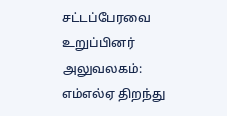சட்டப்பேரவை உறுப்பினர் அலுவலகம்: எம்எல்ஏ திறந்து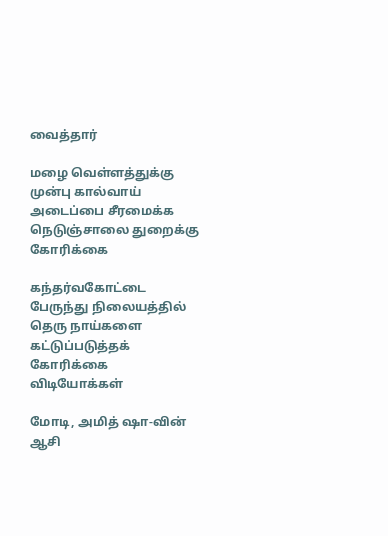வைத்தார்

மழை வெள்ளத்துக்கு முன்பு கால்வாய் அடைப்பை சீரமைக்க நெடுஞ்சாலை துறைக்கு கோரிக்கை

கந்தர்வகோட்டை பேருந்து நிலையத்தில் தெரு நாய்களை கட்டுப்படுத்தக் கோரிக்கை
விடியோக்கள்

மோடி, அமித் ஷா-வின் ஆசி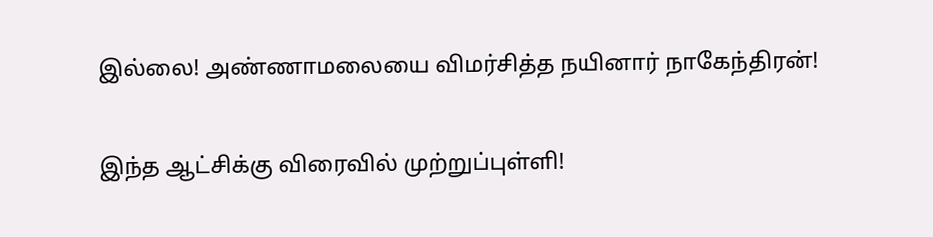இல்லை! அண்ணாமலையை விமர்சித்த நயினார் நாகேந்திரன்!

இந்த ஆட்சிக்கு விரைவில் முற்றுப்புள்ளி!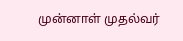முன்னாள் முதல்வர்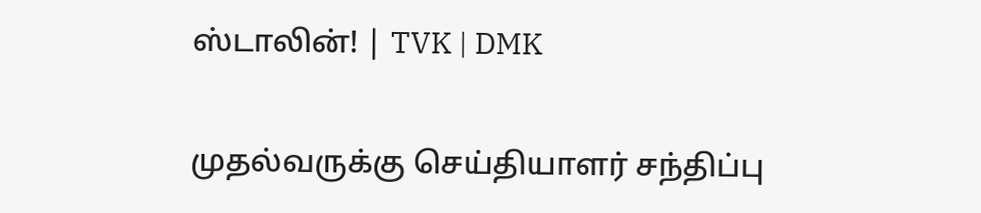ஸ்டாலின்! | TVK | DMK

முதல்வருக்கு செய்தியாளர் சந்திப்பு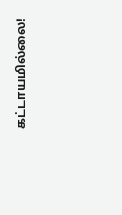கட்டாயமில்லை!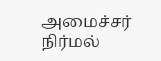அமைச்சர் நிர்மல்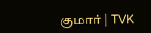குமார் | TVK